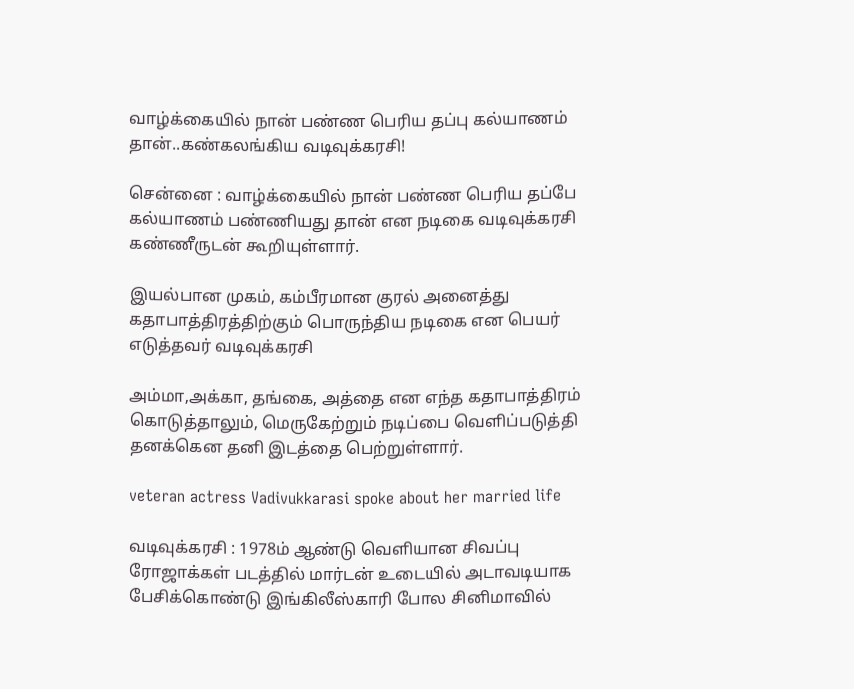வாழ்க்கையில் நான் பண்ண பெரிய தப்பு கல்யாணம் தான்..கண்கலங்கிய வடிவுக்கரசி!

சென்னை : வாழ்க்கையில் நான் பண்ண பெரிய தப்பே கல்யாணம் பண்ணியது தான் என நடிகை வடிவுக்கரசி கண்ணீருடன் கூறியுள்ளார்.

இயல்பான முகம், கம்பீரமான குரல் அனைத்து கதாபாத்திரத்திற்கும் பொருந்திய நடிகை என பெயர் எடுத்தவர் வடிவுக்கரசி

அம்மா,அக்கா, தங்கை, அத்தை என எந்த கதாபாத்திரம் கொடுத்தாலும், மெருகேற்றும் நடிப்பை வெளிப்படுத்தி தனக்கென தனி இடத்தை பெற்றுள்ளார்.

veteran actress Vadivukkarasi spoke about her married life

வடிவுக்கரசி : 1978ம் ஆண்டு வெளியான சிவப்பு ரோஜாக்கள் படத்தில் மார்டன் உடையில் அடாவடியாக பேசிக்கொண்டு இங்கிலீஸ்காரி போல சினிமாவில்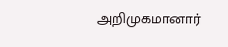அறிமுகமானார்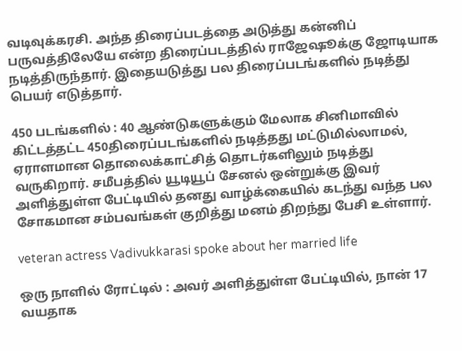வடிவுக்கரசி. அந்த திரைப்படத்தை அடுத்து கன்னிப் பருவத்திலேயே என்ற திரைப்படத்தில் ராஜேஷூக்கு ஜோடியாக நடித்திருந்தார். இதையடுத்து பல திரைப்படங்களில் நடித்து பெயர் எடுத்தார்.

450 படங்களில் : 40 ஆண்டுகளுக்கும் மேலாக சினிமாவில் கிட்டத்தட்ட 450திரைப்படங்களில் நடித்தது மட்டுமில்லாமல், ஏராளமான தொலைக்காட்சித் தொடர்களிலும் நடித்து வருகிறார். சமீபத்தில் யூடியூப் சேனல் ஒன்றுக்கு இவர் அளித்துள்ள பேட்டியில் தனது வாழ்க்கையில் கடந்து வந்த பல சோகமான சம்பவங்கள் குறித்து மனம் திறந்து பேசி உள்ளார்.

veteran actress Vadivukkarasi spoke about her married life

ஒரு நாளில் ரோட்டில் : அவர் அளித்துள்ள பேட்டியில், நான் 17 வயதாக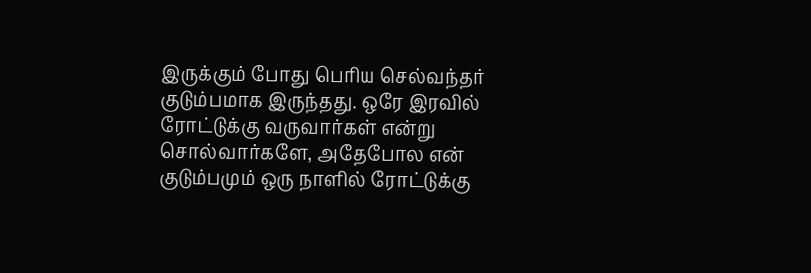இருக்கும் போது பெரிய செல்வந்தர் குடும்பமாக இருந்தது. ஒரே இரவில் ரோட்டுக்கு வருவார்கள் என்று சொல்வார்களே, அதேபோல என் குடும்பமும் ஒரு நாளில் ரோட்டுக்கு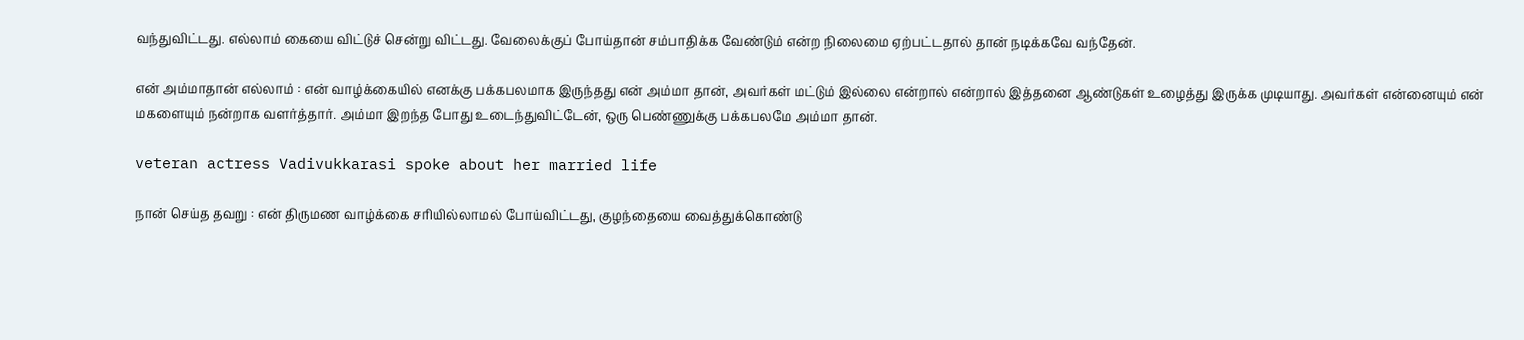வந்துவிட்டது. எல்லாம் கையை விட்டுச் சென்று விட்டது. வேலைக்குப் போய்தான் சம்பாதிக்க வேண்டும் என்ற நிலைமை ஏற்பட்டதால் தான் நடிக்கவே வந்தேன்.

என் அம்மாதான் எல்லாம் : என் வாழ்க்கையில் எனக்கு பக்கபலமாக இருந்தது என் அம்மா தான், அவர்கள் மட்டும் இல்லை என்றால் என்றால் இத்தனை ஆண்டுகள் உழைத்து இருக்க முடியாது. அவர்கள் என்னையும் என் மகளையும் நன்றாக வளர்த்தார். அம்மா இறந்த போது உடைந்துவிட்டேன், ஒரு பெண்ணுக்கு பக்கபலமே அம்மா தான்.

veteran actress Vadivukkarasi spoke about her married life

நான் செய்த தவறு : என் திருமண வாழ்க்கை சரியில்லாமல் போய்விட்டது, குழந்தையை வைத்துக்கொண்டு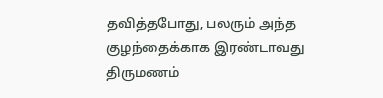தவித்தபோது, பலரும் அந்த குழந்தைக்காக இரண்டாவது திருமணம்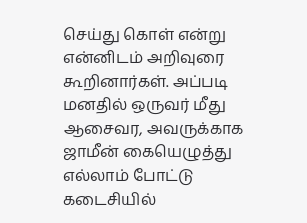செய்து கொள் என்று என்னிடம் அறிவுரை கூறினார்கள். அப்படி மனதில் ஒருவர் மீது ஆசைவர, அவருக்காக ஜாமீன் கையெழுத்து எல்லாம் போட்டு கடைசியில்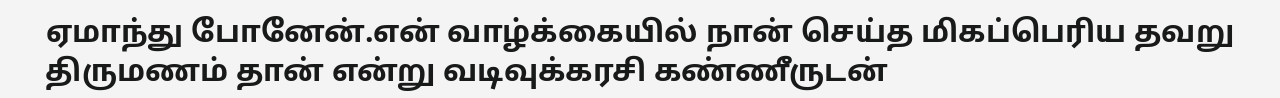ஏமாந்து போனேன்.என் வாழ்க்கையில் நான் செய்த மிகப்பெரிய தவறு திருமணம் தான் என்று வடிவுக்கரசி கண்ணீருடன்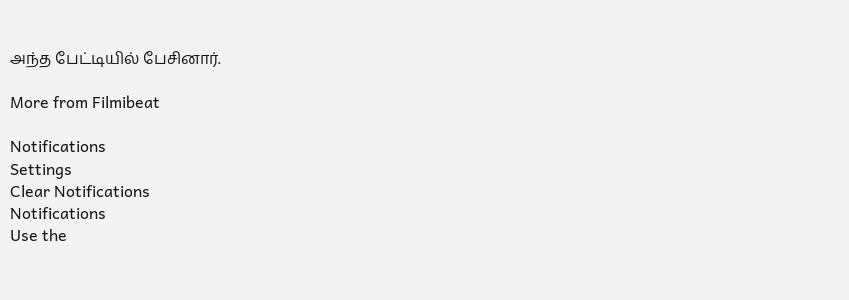அந்த பேட்டியில் பேசினார்.

More from Filmibeat

Notifications
Settings
Clear Notifications
Notifications
Use the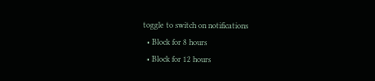toggle to switch on notifications
  • Block for 8 hours
  • Block for 12 hours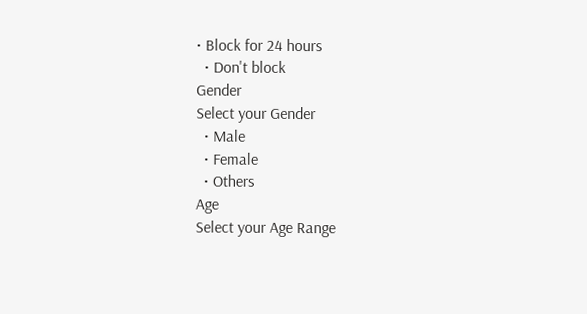• Block for 24 hours
  • Don't block
Gender
Select your Gender
  • Male
  • Female
  • Others
Age
Select your Age Range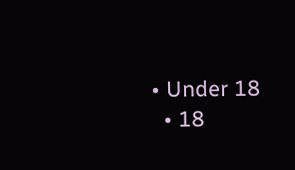• Under 18
  • 18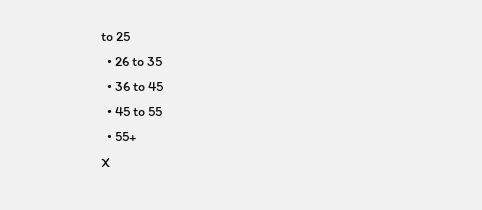to 25
  • 26 to 35
  • 36 to 45
  • 45 to 55
  • 55+
X